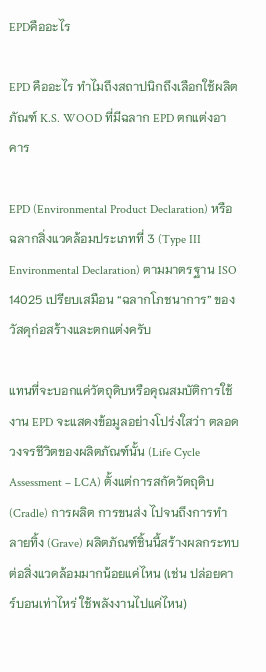EPDคืออะไร

EPD คืออะไร ทำไมถึงสถาปนิกถึงเลือกใช้ผลิตภัณฑ์ K.S. WOOD ที่มีฉลาก EPD ตกแต่งอาคาร

EPD (Environmental Product Declaration) หรือ ฉลากสิ่งแวดล้อมประเภทที่ 3 (Type III Environmental Declaration) ตามมาตรฐาน ISO 14025 เปรียบเสมือน “ฉลากโภชนาการ” ของวัสดุก่อสร้างและตกแต่งครับ

แทนที่จะบอกแค่วัตถุดิบหรือคุณสมบัติการใช้งาน EPD จะแสดงข้อมูลอย่างโปร่งใสว่า ตลอดวงจรชีวิตของผลิตภัณฑ์นั้น (Life Cycle Assessment – LCA) ตั้งแต่การสกัดวัตถุดิบ (Cradle) การผลิต การขนส่ง ไปจนถึงการทำลายทิ้ง (Grave) ผลิตภัณฑ์ชิ้นนี้สร้างผลกระทบต่อสิ่งแวดล้อมมากน้อยแค่ไหน (เช่น ปล่อยคาร์บอนเท่าไหร่ ใช้พลังงานไปแค่ไหน)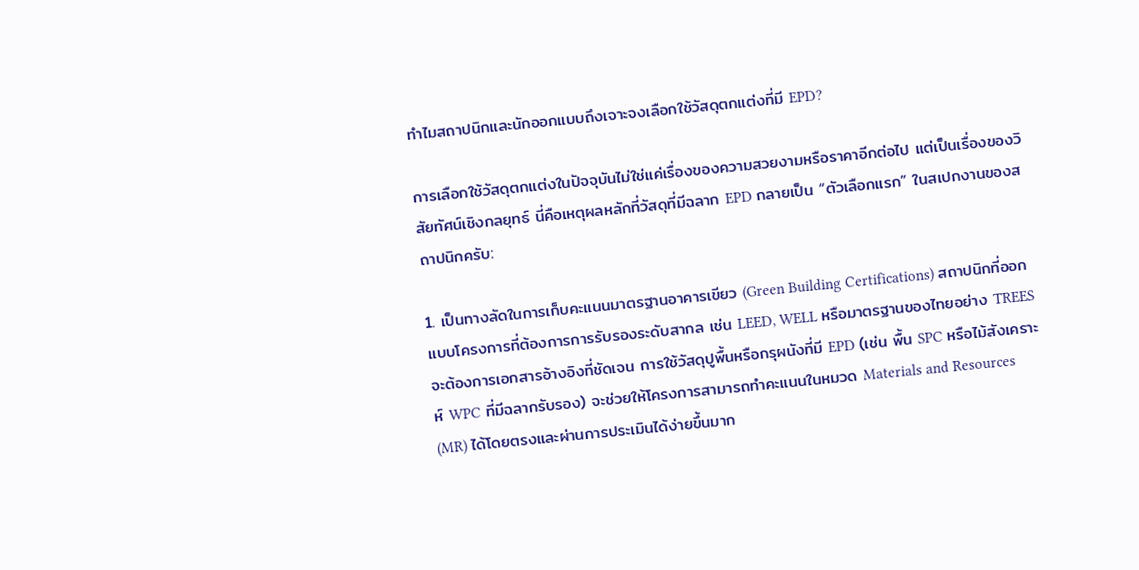ทำไมสถาปนิกและนักออกแบบถึงเจาะจงเลือกใช้วัสดุตกแต่งที่มี EPD?

การเลือกใช้วัสดุตกแต่งในปัจจุบันไม่ใช่แค่เรื่องของความสวยงามหรือราคาอีกต่อไป แต่เป็นเรื่องของวิสัยทัศน์เชิงกลยุทธ์ นี่คือเหตุผลหลักที่วัสดุที่มีฉลาก EPD กลายเป็น “ตัวเลือกแรก” ในสเปกงานของสถาปนิกครับ:

1. เป็นทางลัดในการเก็บคะแนนมาตรฐานอาคารเขียว (Green Building Certifications) สถาปนิกที่ออกแบบโครงการที่ต้องการการรับรองระดับสากล เช่น LEED, WELL หรือมาตรฐานของไทยอย่าง TREES จะต้องการเอกสารอ้างอิงที่ชัดเจน การใช้วัสดุปูพื้นหรือกรุผนังที่มี EPD (เช่น พื้น SPC หรือไม้สังเคราะห์ WPC ที่มีฉลากรับรอง) จะช่วยให้โครงการสามารถทำคะแนนในหมวด Materials and Resources (MR) ได้โดยตรงและผ่านการประเมินได้ง่ายขึ้นมาก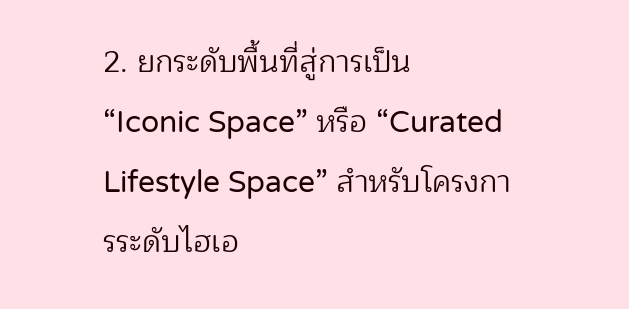2. ยกระดับพื้นที่สู่การเป็น “Iconic Space” หรือ “Curated Lifestyle Space” สำหรับโครงการระดับไฮเอ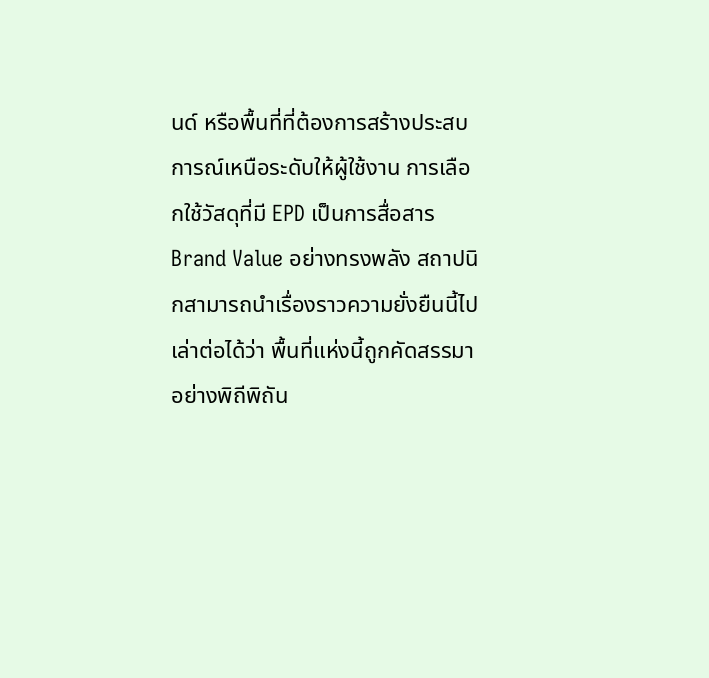นด์ หรือพื้นที่ที่ต้องการสร้างประสบการณ์เหนือระดับให้ผู้ใช้งาน การเลือกใช้วัสดุที่มี EPD เป็นการสื่อสาร Brand Value อย่างทรงพลัง สถาปนิกสามารถนำเรื่องราวความยั่งยืนนี้ไปเล่าต่อได้ว่า พื้นที่แห่งนี้ถูกคัดสรรมาอย่างพิถีพิถัน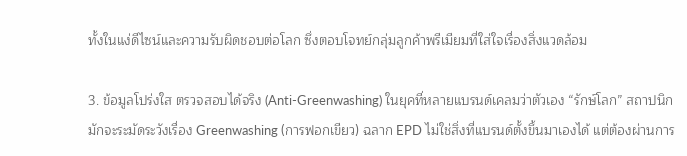ทั้งในแง่ดีไซน์และความรับผิดชอบต่อโลก ซึ่งตอบโจทย์กลุ่มลูกค้าพรีเมียมที่ใส่ใจเรื่องสิ่งแวดล้อม

3. ข้อมูลโปร่งใส ตรวจสอบได้จริง (Anti-Greenwashing) ในยุคที่หลายแบรนด์เคลมว่าตัวเอง “รักษ์โลก” สถาปนิกมักจะระมัดระวังเรื่อง Greenwashing (การฟอกเขียว) ฉลาก EPD ไม่ใช่สิ่งที่แบรนด์ตั้งขึ้นมาเองได้ แต่ต้องผ่านการ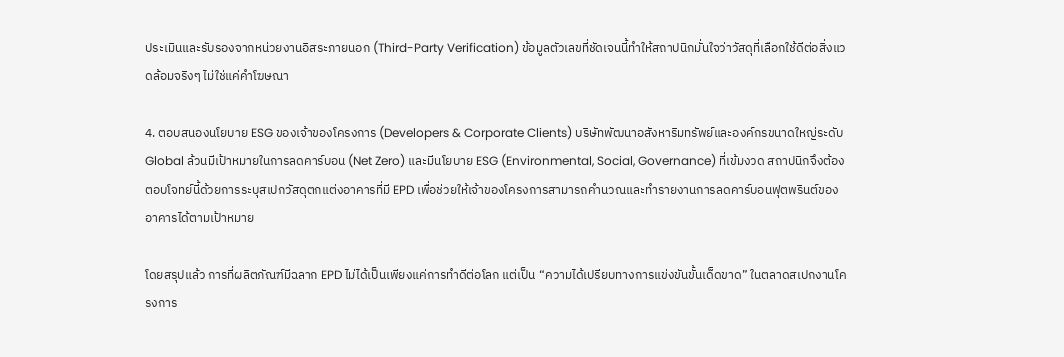ประเมินและรับรองจากหน่วยงานอิสระภายนอก (Third-Party Verification) ข้อมูลตัวเลขที่ชัดเจนนี้ทำให้สถาปนิกมั่นใจว่าวัสดุที่เลือกใช้ดีต่อสิ่งแวดล้อมจริงๆ ไม่ใช่แค่คำโฆษณา

4. ตอบสนองนโยบาย ESG ของเจ้าของโครงการ (Developers & Corporate Clients) บริษัทพัฒนาอสังหาริมทรัพย์และองค์กรขนาดใหญ่ระดับ Global ล้วนมีเป้าหมายในการลดคาร์บอน (Net Zero) และมีนโยบาย ESG (Environmental, Social, Governance) ที่เข้มงวด สถาปนิกจึงต้องตอบโจทย์นี้ด้วยการระบุสเปกวัสดุตกแต่งอาคารที่มี EPD เพื่อช่วยให้เจ้าของโครงการสามารถคำนวณและทำรายงานการลดคาร์บอนฟุตพรินต์ของอาคารได้ตามเป้าหมาย

โดยสรุปแล้ว การที่ผลิตภัณฑ์มีฉลาก EPD ไม่ได้เป็นเพียงแค่การทำดีต่อโลก แต่เป็น “ความได้เปรียบทางการแข่งขันขั้นเด็ดขาด” ในตลาดสเปกงานโครงการ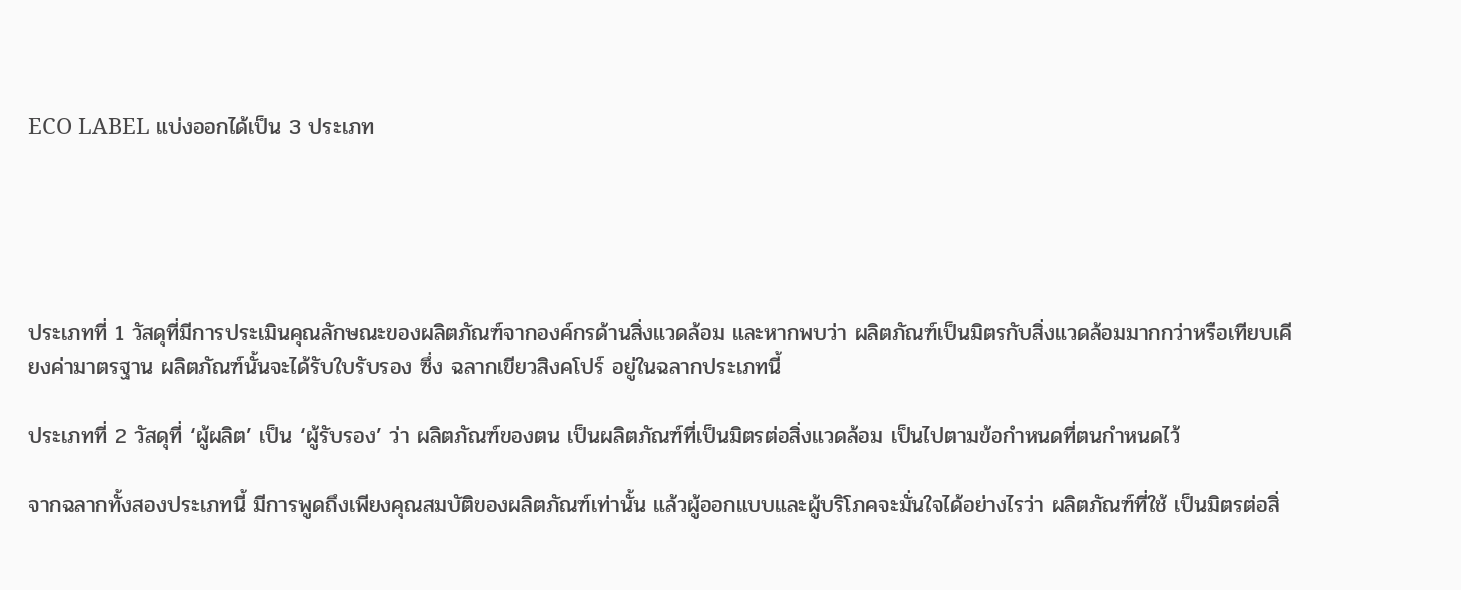ECO LABEL แบ่งออกได้เป็น 3 ประเภท





ประเภทที่ 1 วัสดุที่มีการประเมินคุณลักษณะของผลิตภัณฑ์จากองค์กรด้านสิ่งแวดล้อม และหากพบว่า ผลิตภัณฑ์เป็นมิตรกับสิ่งแวดล้อมมากกว่าหรือเทียบเคียงค่ามาตรฐาน ผลิตภัณฑ์นั้นจะได้รับใบรับรอง ซึ่ง ฉลากเขียวสิงคโปร์ อยู่ในฉลากประเภทนี้

ประเภทที่ 2 วัสดุที่ ‘ผู้ผลิต’ เป็น ‘ผู้รับรอง’ ว่า ผลิตภัณฑ์ของตน เป็นผลิตภัณฑ์ที่เป็นมิตรต่อสิ่งแวดล้อม เป็นไปตามข้อกำหนดที่ตนกำหนดไว้

จากฉลากทั้งสองประเภทนี้ มีการพูดถึงเพียงคุณสมบัติของผลิตภัณฑ์เท่านั้น แล้วผู้ออกแบบและผู้บริโภคจะมั่นใจได้อย่างไรว่า ผลิตภัณฑ์ที่ใช้ เป็นมิตรต่อสิ่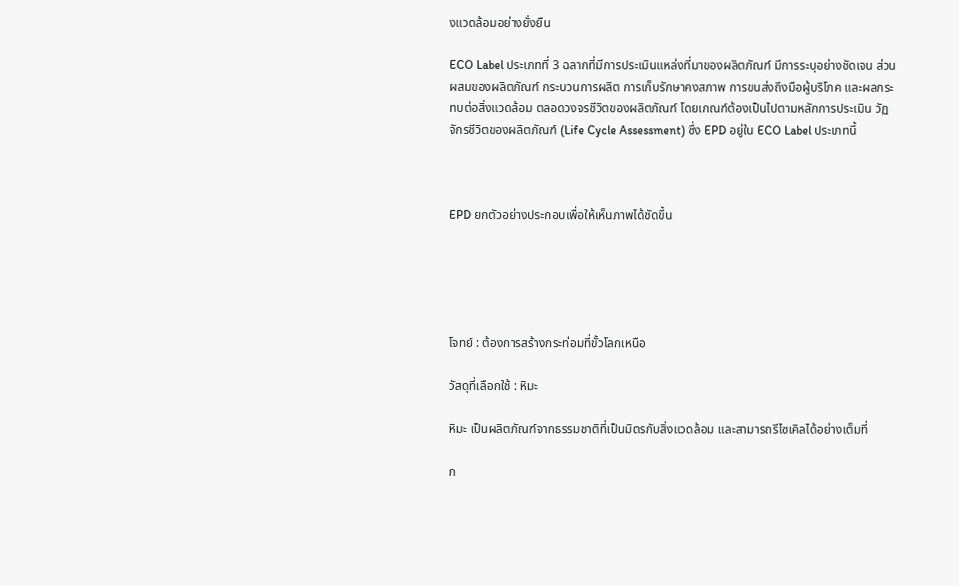งแวดล้อมอย่างยั่งยืน

ECO Label ประเภทที่ 3 ฉลากที่มีการประเมินแหล่งที่มาของผลิตภัณฑ์ มีการระบุอย่างชัดเจน ส่วนผสมของผลิตภัณฑ์ กระบวนการผลิต การเก็บรักษาคงสภาพ การขนส่งถึงมือผู้บริโภค และผลกระทบต่อสิ่งแวดล้อม ตลอดวงจรชีวิตของผลิตภัณฑ์ โดยเกณฑ์ต้องเป็นไปตามหลักการประเมิน วัฏจักรชีวิตของผลิตภัณฑ์ (Life Cycle Assessment) ซึ่ง EPD อยู่ใน ECO Label ประเภทนี้



EPD ยกตัวอย่างประกอบเพื่อให้เห็นภาพได้ชัดขึ้น





โจทย์ : ต้องการสร้างกระท่อมที่ขั้วโลกเหนือ

วัสดุที่เลือกใช้ : หิมะ

หิมะ เป็นผลิตภัณฑ์จากธรรมชาติที่เป็นมิตรกับสิ่งแวดล้อม และสามารถรีไซเคิลได้อย่างเต็มที่

ก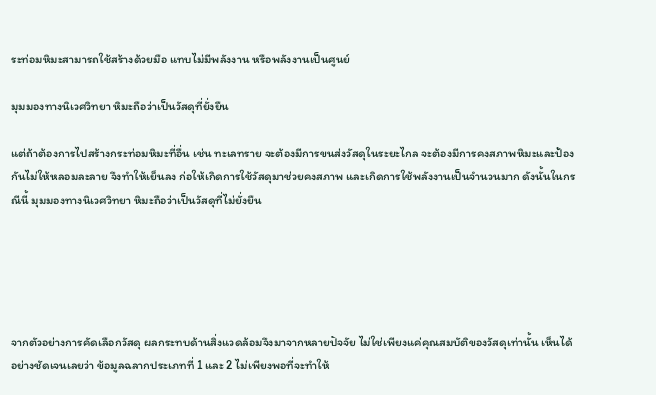ระท่อมหิมะสามารถใช้สร้างด้วยมือ แทบไม่มีพลังงาน หรือพลังงานเป็นศูนย์

มุมมองทางนิเวศวิทยา หิมะถือว่าเป็นวัสดุที่ยั่งยืน

แต่ถ้าต้องการไปสร้างกระท่อมหิมะที่อื่น เช่น ทะเลทราย จะต้องมีการขนส่งวัสดุในระยะไกล จะต้องมีการคงสภาพหิมะและป้องกันไม่ให้หลอมละลาย จึงทำให้เย็นลง ก่อให้เกิดการใช้วัสดุมาช่วยคงสภาพ และเกิดการใช้พลังงานเป็นจำนวนมาก ดังนั้นในกรณีนี้ มุมมองทางนิเวศวิทยา หิมะถือว่าเป็นวัสดุที่ไม่ยั่งยืน





จากตัวอย่างการคัดเลือกวัสดุ ผลกระทบด้านสิ่งแวดล้อมจึงมาจากหลายปัจจัย ไม่ใช่เพียงแค่คุณสมบัติของวัสดุเท่านั้น เห็นได้อย่างชัดเจนเลยว่า ข้อมูลฉลากประเภทที่ 1 และ 2 ไม่เพียงพอที่จะทำให้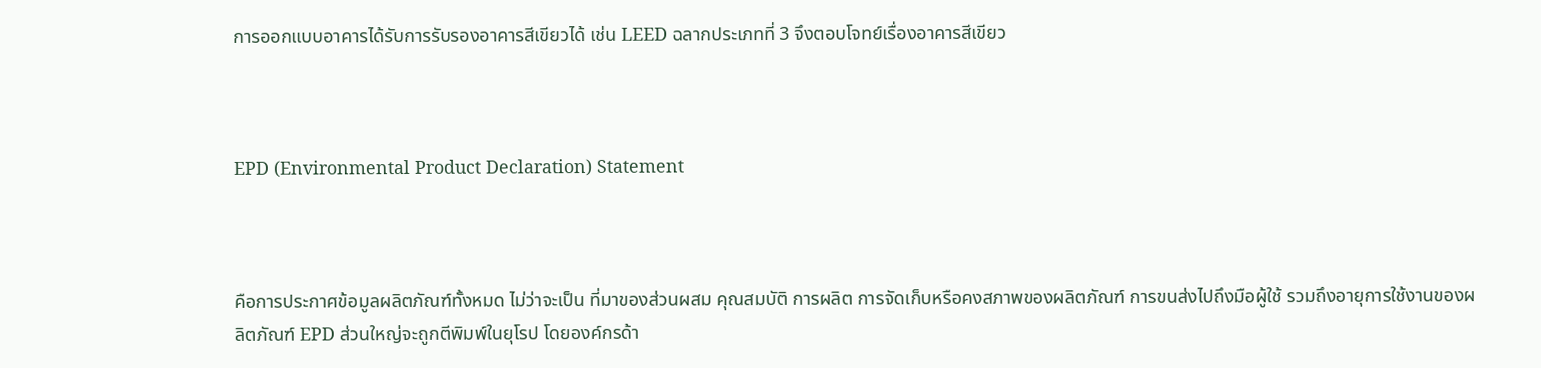การออกแบบอาคารได้รับการรับรองอาคารสีเขียวได้ เช่น LEED ฉลากประเภทที่ 3 จึงตอบโจทย์เรื่องอาคารสีเขียว



EPD (Environmental Product Declaration) Statement



คือการประกาศข้อมูลผลิตภัณฑ์ทั้งหมด ไม่ว่าจะเป็น ที่มาของส่วนผสม คุณสมบัติ การผลิต การจัดเก็บหรือคงสภาพของผลิตภัณฑ์ การขนส่งไปถึงมือผู้ใช้ รวมถึงอายุการใช้งานของผลิตภัณฑ์ EPD ส่วนใหญ่จะถูกตีพิมพ์ในยุโรป โดยองค์กรด้า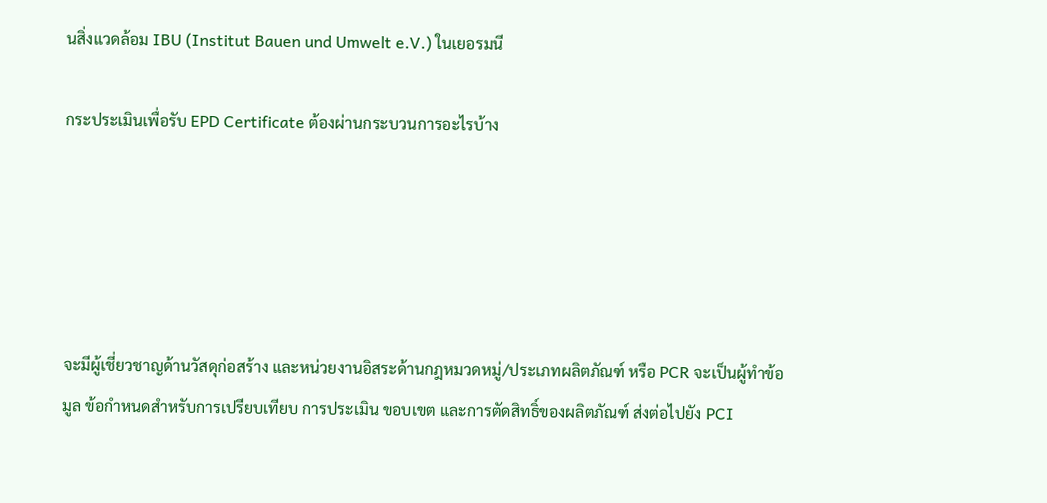นสิ่งแวดล้อม IBU (Institut Bauen und Umwelt e.V.) ในเยอรมนี

กระประเมินเพื่อรับ EPD Certificate ต้องผ่านกระบวนการอะไรบ้าง





จะมีผู้เชี่ยวชาญด้านวัสดุก่อสร้าง และหน่วยงานอิสระด้านกฎหมวดหมู่/ประเภทผลิตภัณฑ์ หรือ PCR จะเป็นผู้ทำข้อมูล ข้อกำหนดสำหรับการเปรียบเทียบ การประเมิน ขอบเขต และการตัดสิทธิ์ของผลิตภัณฑ์ ส่งต่อไปยัง PCI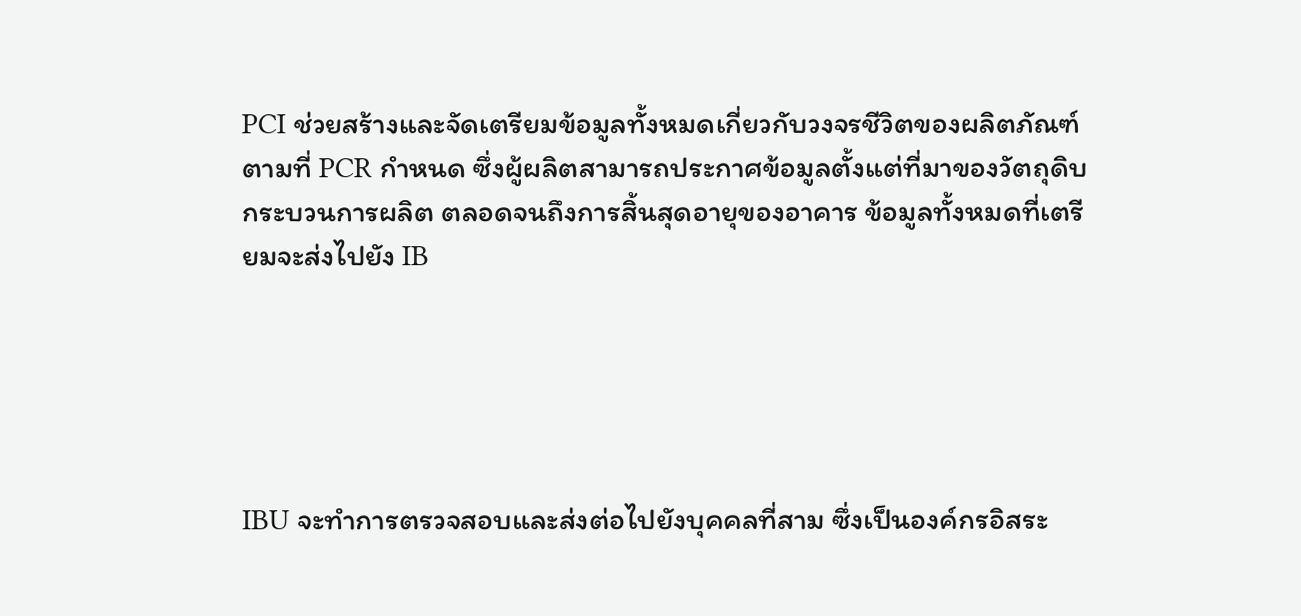PCI ช่วยสร้างและจัดเตรียมข้อมูลทั้งหมดเกี่ยวกับวงจรชีวิตของผลิตภัณฑ์ตามที่ PCR กำหนด ซึ่งผู้ผลิตสามารถประกาศข้อมูลตั้งแต่ที่มาของวัตถุดิบ กระบวนการผลิต ตลอดจนถึงการสิ้นสุดอายุของอาคาร ข้อมูลทั้งหมดที่เตรียมจะส่งไปยัง IB





IBU จะทำการตรวจสอบและส่งต่อไปยังบุคคลที่สาม ซึ่งเป็นองค์กรอิสระ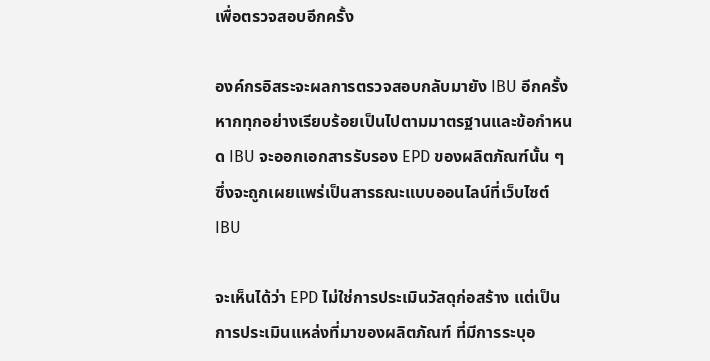เพื่อตรวจสอบอีกครั้ง

องค์กรอิสระจะผลการตรวจสอบกลับมายัง IBU อีกครั้ง หากทุกอย่างเรียบร้อยเป็นไปตามมาตรฐานและข้อกำหนด IBU จะออกเอกสารรับรอง EPD ของผลิตภัณฑ์นั้น ๆ ซึ่งจะถูกเผยแพร่เป็นสารธณะแบบออนไลน์ที่เว็บไซต์ IBU

จะเห็นได้ว่า EPD ไม่ใช่การประเมินวัสดุก่อสร้าง แต่เป็นการประเมินแหล่งที่มาของผลิตภัณฑ์ ที่มีการระบุอ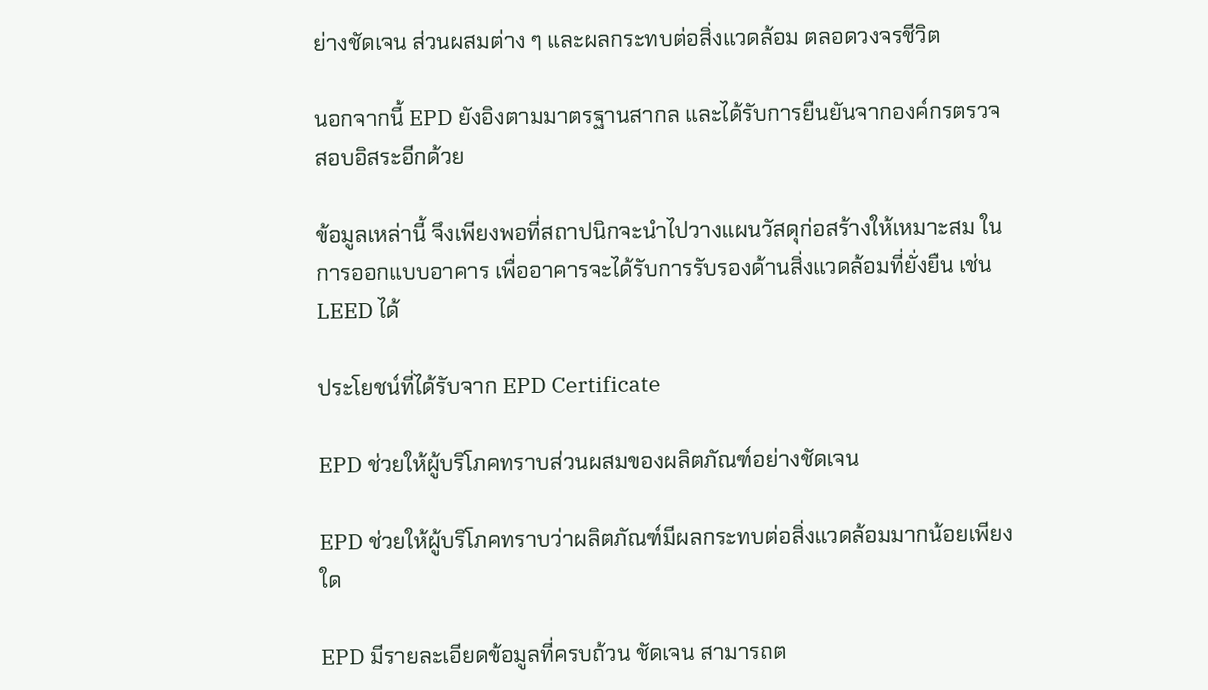ย่างชัดเจน ส่วนผสมต่าง ๆ และผลกระทบต่อสิ่งแวดล้อม ตลอดวงจรชีวิต

นอกจากนี้ EPD ยังอิงตามมาตรฐานสากล และได้รับการยืนยันจากองค์กรตรวจสอบอิสระอีกด้วย

ข้อมูลเหล่านี้ จึงเพียงพอที่สถาปนิกจะนำไปวางแผนวัสดุก่อสร้างให้เหมาะสม ในการออกแบบอาคาร เพื่ออาคารจะได้รับการรับรองด้านสิ่งแวดล้อมที่ยั่งยืน เช่น LEED ได้

ประโยชน์ที่ได้รับจาก EPD Certificate

EPD ช่วยให้ผู้บริโภคทราบส่วนผสมของผลิตภัณฑ์อย่างชัดเจน

EPD ช่วยให้ผู้บริโภคทราบว่าผลิตภัณฑ์มีผลกระทบต่อสิ่งแวดล้อมมากน้อยเพียงใด

EPD มีรายละเอียดข้อมูลที่ครบถ้วน ชัดเจน สามารถต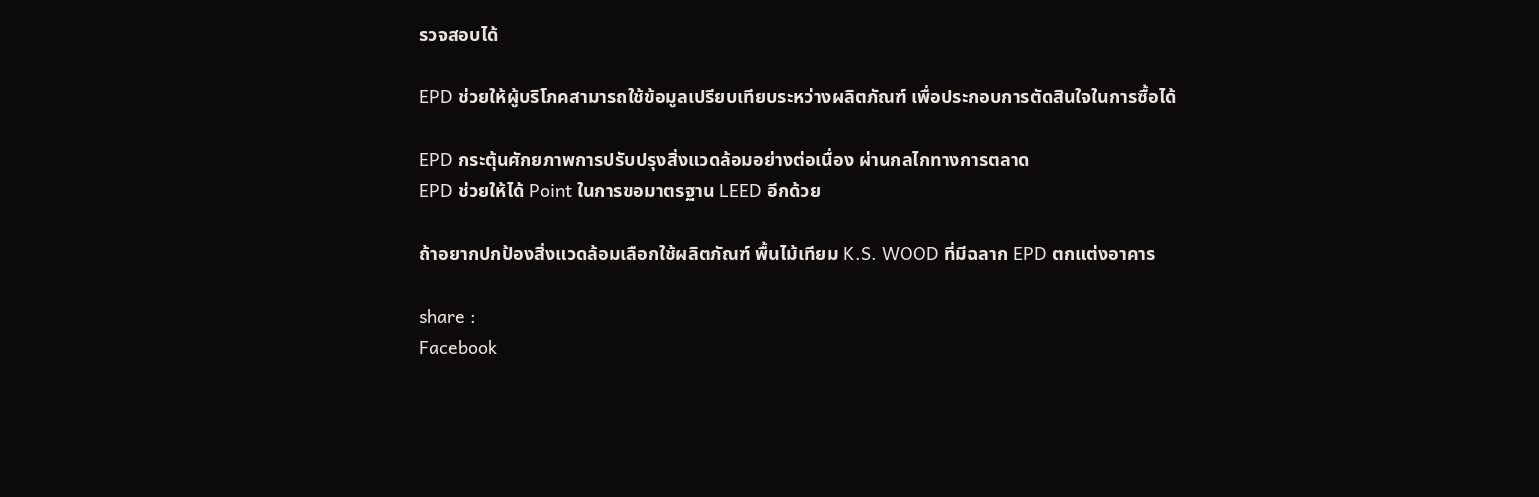รวจสอบได้

EPD ช่วยให้ผู้บริโภคสามารถใช้ข้อมูลเปรียบเทียบระหว่างผลิตภัณฑ์ เพื่อประกอบการตัดสินใจในการซื้อได้

EPD กระตุ้นศักยภาพการปรับปรุงสิ่งแวดล้อมอย่างต่อเนื่อง ผ่านกลไกทางการตลาด
EPD ช่วยให้ได้ Point ในการขอมาตรฐาน LEED อีกด้วย

ถ้าอยากปกป้องสิ่งแวดล้อมเลือกใช้ผลิตภัณฑ์ พื้นไม้เทียม K.S. WOOD ที่มีฉลาก EPD ตกแต่งอาคาร

share :
Facebook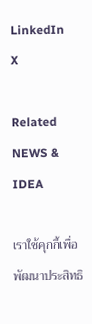LinkedIn
X

Related NEWS & IDEA

เราใช้คุกกี้เพื่อพัฒนาประสิทธิ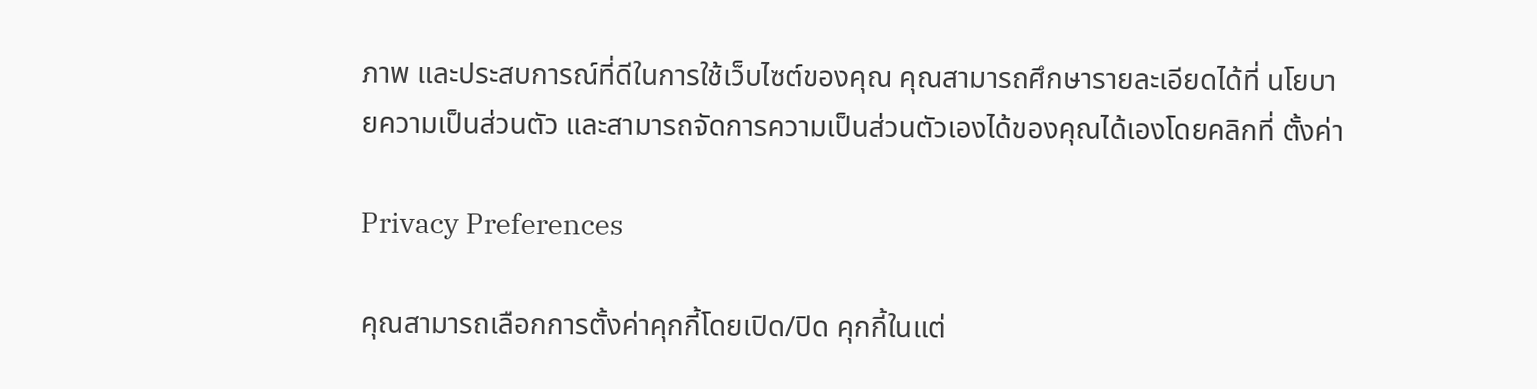ภาพ และประสบการณ์ที่ดีในการใช้เว็บไซต์ของคุณ คุณสามารถศึกษารายละเอียดได้ที่ นโยบายความเป็นส่วนตัว และสามารถจัดการความเป็นส่วนตัวเองได้ของคุณได้เองโดยคลิกที่ ตั้งค่า

Privacy Preferences

คุณสามารถเลือกการตั้งค่าคุกกี้โดยเปิด/ปิด คุกกี้ในแต่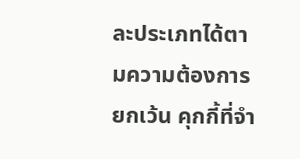ละประเภทได้ตามความต้องการ ยกเว้น คุกกี้ที่จำ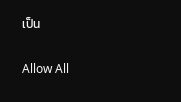เป็น

Allow All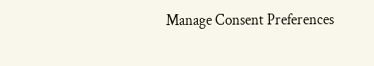Manage Consent Preferences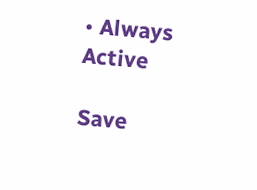• Always Active

Save